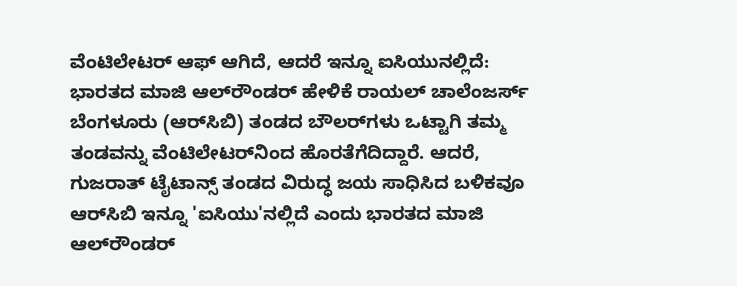ವೆಂಟಿಲೇಟರ್ ಆಫ್ ಆಗಿದೆ, ಆದರೆ ಇನ್ನೂ ಐಸಿಯುನಲ್ಲಿದೆ: ಭಾರತದ ಮಾಜಿ ಆಲ್‌ರೌಂಡರ್ ಹೇಳಿಕೆ ರಾಯಲ್ ಚಾಲೆಂಜರ್ಸ್ ಬೆಂಗಳೂರು (ಆರ್‌ಸಿಬಿ) ತಂಡದ ಬೌಲರ್‌ಗಳು ಒಟ್ಟಾಗಿ ತಮ್ಮ ತಂಡವನ್ನು ವೆಂಟಿಲೇಟರ್‌ನಿಂದ ಹೊರತೆಗೆದಿದ್ದಾರೆ. ಆದರೆ, ಗುಜರಾತ್ ಟೈಟಾನ್ಸ್ ತಂಡದ ವಿರುದ್ಧ ಜಯ ಸಾಧಿಸಿದ ಬಳಿಕವೂ ಆರ್‌ಸಿಬಿ ಇನ್ನೂ 'ಐಸಿಯು'ನಲ್ಲಿದೆ ಎಂದು ಭಾರತದ ಮಾಜಿ ಆಲ್‌ರೌಂಡರ್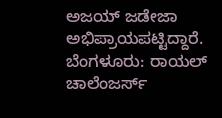ಅಜಯ್ ಜಡೇಜಾ ಅಭಿಪ್ರಾಯಪಟ್ಟಿದ್ದಾರೆ. ಬೆಂಗಳೂರು: ರಾಯಲ್ ಚಾಲೆಂಜರ್ಸ್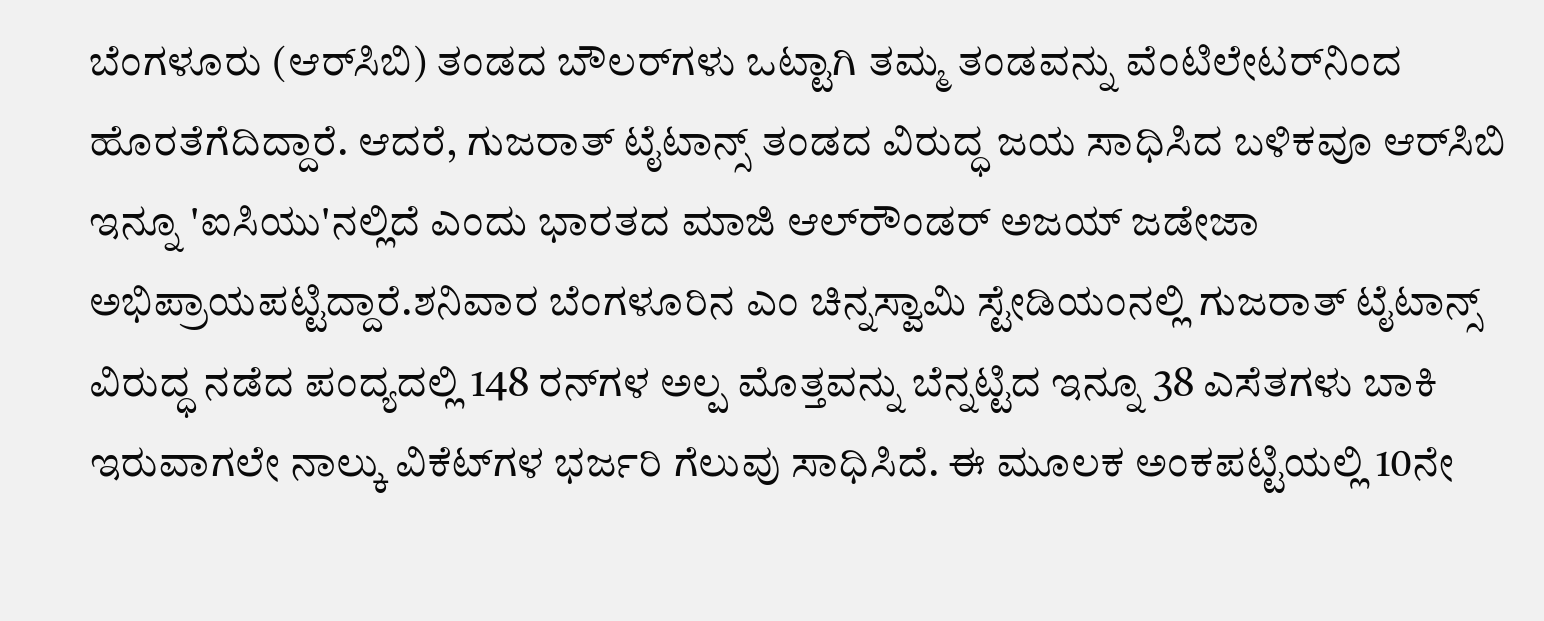ಬೆಂಗಳೂರು (ಆರ್‌ಸಿಬಿ) ತಂಡದ ಬೌಲರ್‌ಗಳು ಒಟ್ಟಾಗಿ ತಮ್ಮ ತಂಡವನ್ನು ವೆಂಟಿಲೇಟರ್‌ನಿಂದ ಹೊರತೆಗೆದಿದ್ದಾರೆ. ಆದರೆ, ಗುಜರಾತ್ ಟೈಟಾನ್ಸ್ ತಂಡದ ವಿರುದ್ಧ ಜಯ ಸಾಧಿಸಿದ ಬಳಿಕವೂ ಆರ್‌ಸಿಬಿ ಇನ್ನೂ 'ಐಸಿಯು'ನಲ್ಲಿದೆ ಎಂದು ಭಾರತದ ಮಾಜಿ ಆಲ್‌ರೌಂಡರ್ ಅಜಯ್ ಜಡೇಜಾ ಅಭಿಪ್ರಾಯಪಟ್ಟಿದ್ದಾರೆ.ಶನಿವಾರ ಬೆಂಗಳೂರಿನ ಎಂ ಚಿನ್ನಸ್ವಾಮಿ ಸ್ಟೇಡಿಯಂನಲ್ಲಿ ಗುಜರಾತ್ ಟೈಟಾನ್ಸ್ ವಿರುದ್ಧ ನಡೆದ ಪಂದ್ಯದಲ್ಲಿ 148 ರನ್‌ಗಳ ಅಲ್ಪ ಮೊತ್ತವನ್ನು ಬೆನ್ನಟ್ಟಿದ ಇನ್ನೂ 38 ಎಸೆತಗಳು ಬಾಕಿ ಇರುವಾಗಲೇ ನಾಲ್ಕು ವಿಕೆಟ್‌ಗಳ ಭರ್ಜರಿ ಗೆಲುವು ಸಾಧಿಸಿದೆ. ಈ ಮೂಲಕ ಅಂಕಪಟ್ಟಿಯಲ್ಲಿ 10ನೇ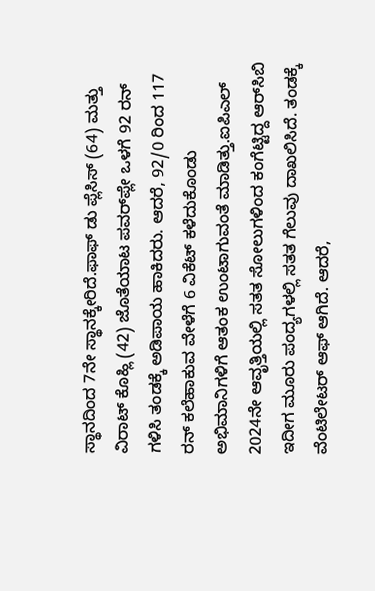ಸ್ಥಾನದಿಂದ 7ನೇ ಸ್ಥಾನಕ್ಕೇರಿದೆ.ಫಾಫ್ ಡು ಪ್ಲೆಸಿಸ್ (64) ಮತ್ತು ವಿರಾಟ್ ಕೊಹ್ಲಿ (42) ಜೊತೆಯಾಟ ಪವರ್‌ಪ್ಲೇ ಒಳಗೆ 92 ರನ್‌ ಗಳಿಸಿ ತಂಡಕ್ಕೆ ಅಡಿಪಾಯ ಹಾಕಿದರು. ಆದರೆ, 92/0 ರಿಂದ 117 ರನ್ ಕಲೆಹಾಕುವ ವೇಳೆಗೆ 6 ವಿಕೆಟ್ ಕಳೆದುಕೊಂಡು ಅಭಿಮಾನಿಗಳಿಗೆ ಆತಂಕ ಉಂಟಾಗುವಂತೆ ಮಾಡಿತ್ತು.ಐಪಿಎಲ್ 2024ನೇ ಆವೃತ್ತಿಯಲ್ಲಿ ಸತತ ಸೋಲುಗಳಿಂದ ಕಂಗೆಟ್ಟಿದ್ದ ಆರ್‌ಸಿಬಿ ಇದೀಗ ಮೂರು ಪಂದ್ಯಗಳಲ್ಲಿ ಸತತ ಗೆಲುವು ದಾಖಲಿಸಿದೆ. ತಂಡಕ್ಕೆ ವೆಂಟಿಲೇಟರ್ ಆಫ್ ಆಗಿದೆ. ಆದರೆ,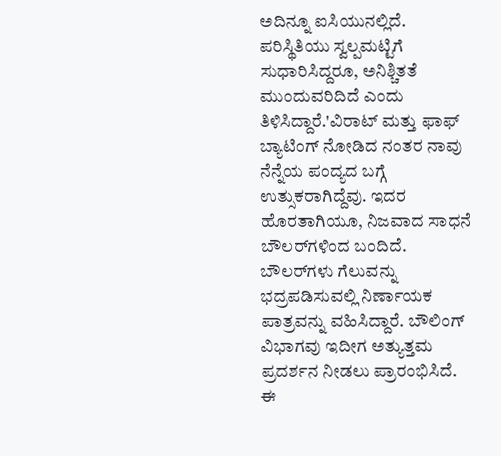ಅದಿನ್ನೂ ಐಸಿಯುನಲ್ಲಿದೆ. ಪರಿಸ್ಥಿತಿಯು ಸ್ವಲ್ಪಮಟ್ಟಿಗೆ ಸುಧಾರಿಸಿದ್ದರೂ, ಅನಿಶ್ಚಿತತೆ ಮುಂದುವರಿದಿದೆ ಎಂದು ತಿಳಿಸಿದ್ದಾರೆ.'ವಿರಾಟ್ ಮತ್ತು ಫಾಫ್ ಬ್ಯಾಟಿಂಗ್ ನೋಡಿದ ನಂತರ ನಾವು ನೆನ್ನೆಯ ಪಂದ್ಯದ ಬಗ್ಗೆ ಉತ್ಸುಕರಾಗಿದ್ದೆವು. ಇದರ ಹೊರತಾಗಿಯೂ, ನಿಜವಾದ ಸಾಧನೆ ಬೌಲರ್‌ಗಳಿಂದ ಬಂದಿದೆ. ಬೌಲರ್‌ಗಳು ಗೆಲುವನ್ನು ಭದ್ರಪಡಿಸುವಲ್ಲಿ ನಿರ್ಣಾಯಕ ಪಾತ್ರವನ್ನು ವಹಿಸಿದ್ದಾರೆ. ಬೌಲಿಂಗ್ ವಿಭಾಗವು ಇದೀಗ ಅತ್ಯುತ್ತಮ ಪ್ರದರ್ಶನ ನೀಡಲು ಪ್ರಾರಂಭಿಸಿದೆ. ಈ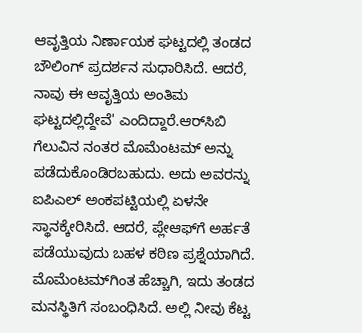ಆವೃತ್ತಿಯ ನಿರ್ಣಾಯಕ ಘಟ್ಟದಲ್ಲಿ ತಂಡದ ಬೌಲಿಂಗ್ ಪ್ರದರ್ಶನ ಸುಧಾರಿಸಿದೆ. ಆದರೆ, ನಾವು ಈ ಆವೃತ್ತಿಯ ಅಂತಿಮ ಘಟ್ಟದಲ್ಲಿದ್ದೇವೆ' ಎಂದಿದ್ದಾರೆ.ಆರ್‌ಸಿಬಿ ಗೆಲುವಿನ ನಂತರ ಮೊಮೆಂಟಮ್‌ ಅನ್ನು ಪಡೆದುಕೊಂಡಿರಬಹುದು. ಅದು ಅವರನ್ನು ಐಪಿಎಲ್ ಅಂಕಪಟ್ಟಿಯಲ್ಲಿ ಏಳನೇ ಸ್ಥಾನಕ್ಕೇರಿಸಿದೆ. ಆದರೆ, ಪ್ಲೇಆಫ್‌ಗೆ ಅರ್ಹತೆ ಪಡೆಯುವುದು ಬಹಳ ಕಠಿಣ ಪ್ರಶ್ನೆಯಾಗಿದೆ. ಮೊಮೆಂಟಮ್‌ಗಿಂತ ಹೆಚ್ಚಾಗಿ, ಇದು ತಂಡದ ಮನಸ್ಥಿತಿಗೆ ಸಂಬಂಧಿಸಿದೆ. ಅಲ್ಲಿ ನೀವು ಕೆಟ್ಟ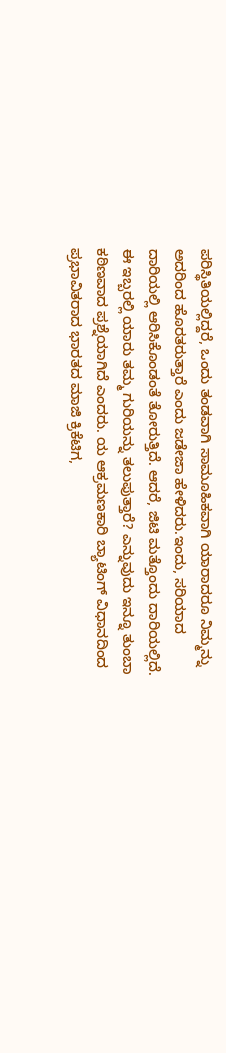ಪರಿಸ್ಥಿತಿಯಲ್ಲಿದ್ದರೆ, ಒಂದು ತಂಡವಾಗಿ ಸಾಮೂಹಿಕವಾಗಿ ಯಾರಾದರೂ ನಿಮ್ಮನ್ನು ಅದರಿಂದ ಹೊರತರುತ್ತಾರೆ ಎಂದು ಜಡೇಜಾ ಹೇಳಿದರು.ಇಂದು, ಸರಿಯಾದ ದಾರಿಯಲ್ಲಿ ಆರಿಸಿಕೊಂಡಂತೆ ತೋರುತ್ತಿದೆ. ಆದರೆ, ಜಿಟಿ ಮತ್ತೊಂದು ದಾರಿಯಲ್ಲಿದೆ. ಈ ಇಬ್ಬರಲ್ಲಿ ಯಾರು ತಮ್ಮ ಗುರಿಯನ್ನು ತಲುಪುತ್ತಾರೆ? ಎನ್ನುವುದು ಇನ್ನೂ ತುಂಬಾ ಕಠಿಣವಾದ ಪ್ರಶ್ನೆಯಾಗಿದೆ ಎಂದರು. ಯ ಆಕ್ರಮಣಕಾರಿ ಬ್ಯಾಟಿಂಗ್ ವಿಧಾನದಿಂದ ಪ್ರಭಾವಿತರಾದ ಭಾರತದ ಮಾಜಿ ಕ್ರಿಕೆಟಿಗ,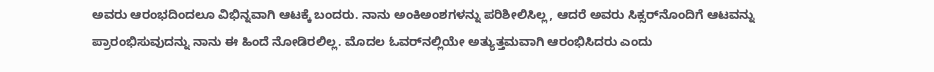ಅವರು ಆರಂಭದಿಂದಲೂ ವಿಭಿನ್ನವಾಗಿ ಆಟಕ್ಕೆ ಬಂದರು. ನಾನು ಅಂಕಿಅಂಶಗಳನ್ನು ಪರಿಶೀಲಿಸಿಲ್ಲ, ಆದರೆ ಅವರು ಸಿಕ್ಸರ್‌ನೊಂದಿಗೆ ಆಟವನ್ನು ಪ್ರಾರಂಭಿಸುವುದನ್ನು ನಾನು ಈ ಹಿಂದೆ ನೋಡಿರಲಿಲ್ಲ. ಮೊದಲ ಓವರ್‌ನಲ್ಲಿಯೇ ಅತ್ಯುತ್ತಮವಾಗಿ ಆರಂಭಿಸಿದರು ಎಂದು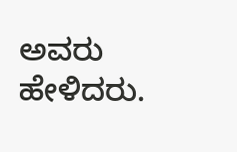ಅವರು ಹೇಳಿದರು.